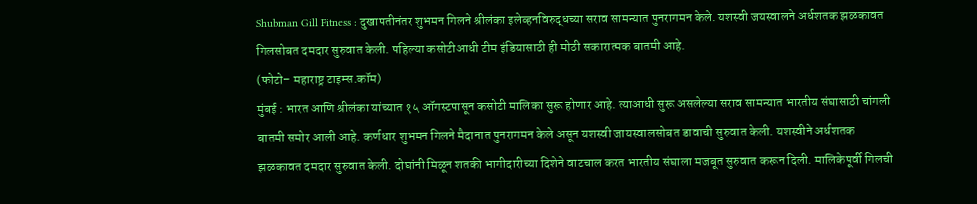Shubman Gill Fitness : दुखापतीनंतर शुभमन गिलने श्रीलंका इलेव्हनविरुद्धच्या सराव सामन्यात पुनरागमन केले. यशस्वी जयस्वालने अर्धशतक झळकावत गिलसोबत दमदार सुरुवात केली. पहिल्या कसोटीआधी टीम इंडियासाठी ही मोठी सकारात्मक बातमी आहे.
(फोटो– महाराष्ट्र टाइम्स.कॉम)
मुंबई : भारत आणि श्रीलंका यांच्यात १५ ऑगस्टपासून कसोटी मालिका सुरू होणार आहे. त्याआधी सुरू असलेल्या सराव सामन्यात भारतीय संघासाठी चांगली बातमी समोर आली आहे. कर्णधार शुभमन गिलने मैदानात पुनरागमन केले असून यशस्वी जायस्वालसोबत डावाची सुरुवात केली. यशस्वीने अर्धशतक झळकावत दमदार सुरुवात केली. दोघांनी मिळून शतकी भागीदारीच्या दिशेने वाटचाल करत भारतीय संघाला मजबूत सुरुवात करून दिली. मालिकेपूर्वी गिलची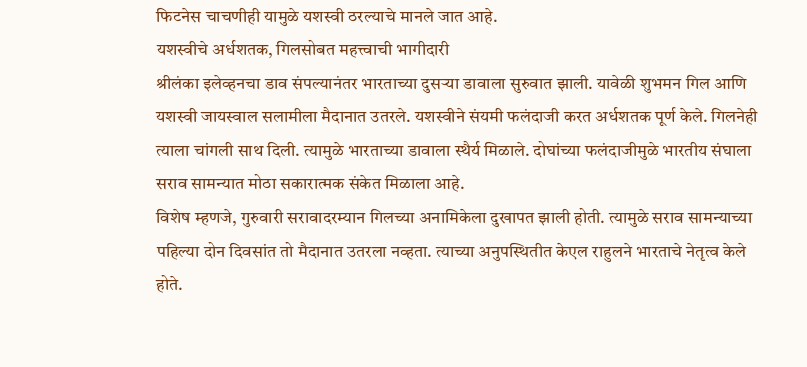फिटनेस चाचणीही यामुळे यशस्वी ठरल्याचे मानले जात आहे.
यशस्वीचे अर्धशतक, गिलसोबत महत्त्वाची भागीदारी
श्रीलंका इलेव्हनचा डाव संपल्यानंतर भारताच्या दुसऱ्या डावाला सुरुवात झाली. यावेळी शुभमन गिल आणि यशस्वी जायस्वाल सलामीला मैदानात उतरले. यशस्वीने संयमी फलंदाजी करत अर्धशतक पूर्ण केले. गिलनेही त्याला चांगली साथ दिली. त्यामुळे भारताच्या डावाला स्थैर्य मिळाले. दोघांच्या फलंदाजीमुळे भारतीय संघाला सराव सामन्यात मोठा सकारात्मक संकेत मिळाला आहे.
विशेष म्हणजे, गुरुवारी सरावादरम्यान गिलच्या अनामिकेला दुखापत झाली होती. त्यामुळे सराव सामन्याच्या पहिल्या दोन दिवसांत तो मैदानात उतरला नव्हता. त्याच्या अनुपस्थितीत केएल राहुलने भारताचे नेतृत्व केले होते.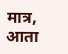मात्र, आता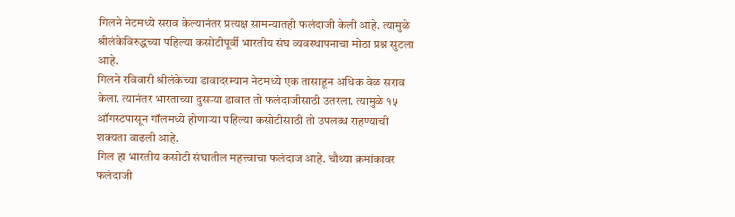गिलने नेटमध्ये सराव केल्यानंतर प्रत्यक्ष सामन्यातही फलंदाजी केली आहे. त्यामुळे श्रीलंकेविरुद्धच्या पहिल्या कसोटीपूर्वी भारतीय संघ व्यवस्थापनाचा मोठा प्रश्न सुटला आहे.
गिलने रविवारी श्रीलंकेच्या डावादरम्यान नेटमध्ये एक तासाहून अधिक वेळ सराव केला. त्यानंतर भारताच्या दुसऱ्या डावात तो फलंदाजीसाठी उतरला. त्यामुळे १५ ऑगस्टपासून गॉलमध्ये होणाऱ्या पहिल्या कसोटीसाठी तो उपलब्ध राहण्याची शक्यता वाढली आहे.
गिल हा भारतीय कसोटी संघातील महत्त्वाचा फलंदाज आहे. चौथ्या क्रमांकावर फलंदाजी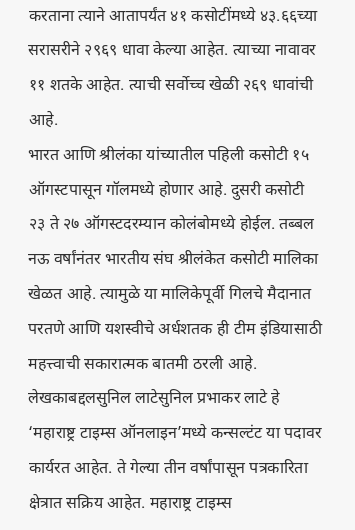करताना त्याने आतापर्यंत ४१ कसोटींमध्ये ४३.६६च्या सरासरीने २९६९ धावा केल्या आहेत. त्याच्या नावावर ११ शतके आहेत. त्याची सर्वोच्च खेळी २६९ धावांची आहे.
भारत आणि श्रीलंका यांच्यातील पहिली कसोटी १५ ऑगस्टपासून गॉलमध्ये होणार आहे. दुसरी कसोटी २३ ते २७ ऑगस्टदरम्यान कोलंबोमध्ये होईल. तब्बल नऊ वर्षांनंतर भारतीय संघ श्रीलंकेत कसोटी मालिका खेळत आहे. त्यामुळे या मालिकेपूर्वी गिलचे मैदानात परतणे आणि यशस्वीचे अर्धशतक ही टीम इंडियासाठी महत्त्वाची सकारात्मक बातमी ठरली आहे.
लेखकाबद्दलसुनिल लाटेसुनिल प्रभाकर लाटे हे ‘महाराष्ट्र टाइम्स ऑनलाइन’मध्ये कन्सल्टंट या पदावर कार्यरत आहेत. ते गेल्या तीन वर्षांपासून पत्रकारिता क्षेत्रात सक्रिय आहेत. महाराष्ट्र टाइम्स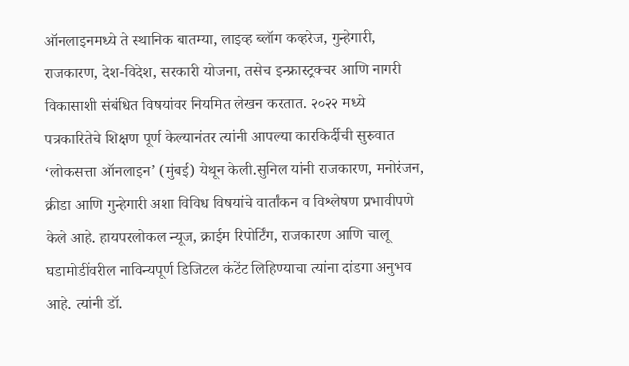ऑनलाइनमध्ये ते स्थानिक बातम्या, लाइव्ह ब्लॉग कव्हरेज, गुन्हेगारी, राजकारण, देश-विदेश, सरकारी योजना, तसेच इन्फ्रास्ट्रक्चर आणि नागरी विकासाशी संबंधित विषयांवर नियमित लेखन करतात. २०२२ मध्ये पत्रकारितेचे शिक्षण पूर्ण केल्यानंतर त्यांनी आपल्या कारकिर्दीची सुरुवात ‘लोकसत्ता ऑनलाइन’ (मुंबई) येथून केली.सुनिल यांनी राजकारण, मनोरंजन, क्रीडा आणि गुन्हेगारी अशा विविध विषयांचे वार्तांकन व विश्लेषण प्रभावीपणे केले आहे. हायपरलोकल न्यूज, क्राईम रिपोर्टिंग, राजकारण आणि चालू घडामोडींवरील नाविन्यपूर्ण डिजिटल कंटेंट लिहिण्याचा त्यांना दांडगा अनुभव आहे. त्यांनी डॉ.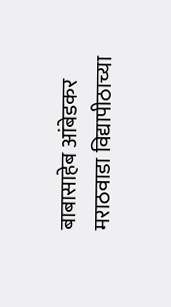बाबासाहेब आंबेडकर मराठवाडा विद्यापीठाच्या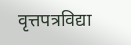वृत्तपत्रविद्या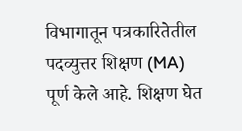विभागातून पत्रकारितेतील पदव्युत्तर शिक्षण (MA) पूर्ण केले आहे. शिक्षण घेत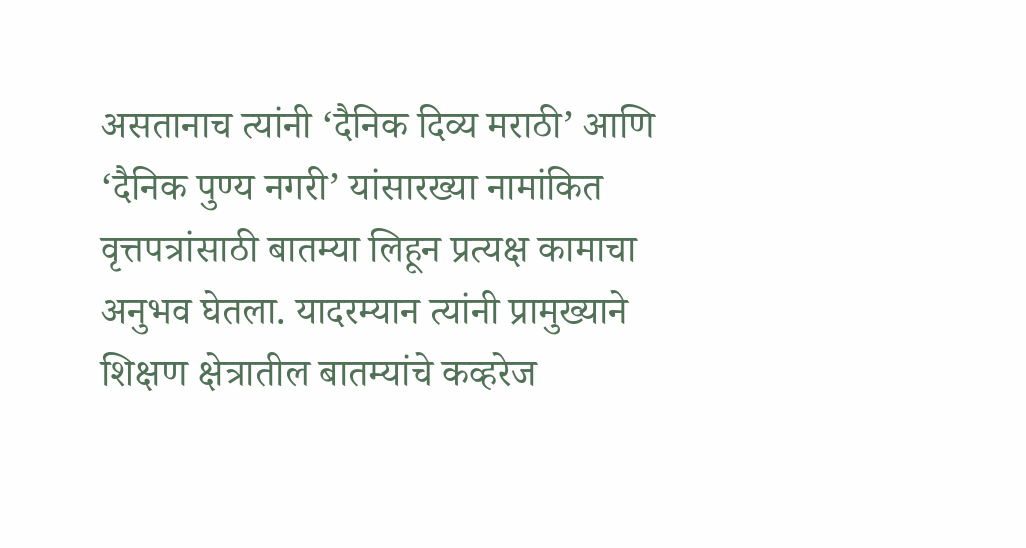असतानाच त्यांनी ‘दैनिक दिव्य मराठी’ आणि ‘दैनिक पुण्य नगरी’ यांसारख्या नामांकित वृत्तपत्रांसाठी बातम्या लिहून प्रत्यक्ष कामाचा अनुभव घेतला. यादरम्यान त्यांनी प्रामुख्याने शिक्षण क्षेत्रातील बातम्यांचे कव्हरेज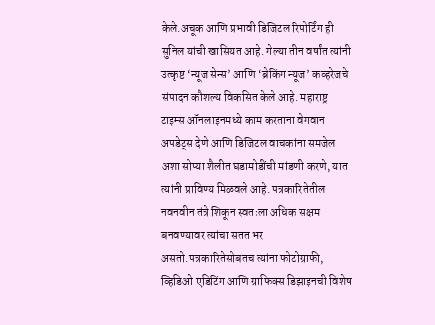केले.अचूक आणि प्रभावी डिजिटल रिपोर्टिंग ही सुनिल यांची खासियत आहे. गेल्या तीन वर्षांत त्यांनी उत्कृष्ट ‘न्यूज सेन्स’ आणि ‘ब्रेकिंग न्यूज’ कव्हरेजचे संपादन कौशल्य विकसित केले आहे. महाराष्ट्र टाइम्स ऑनलाइनमध्ये काम करताना वेगवान अपडेट्स देणे आणि डिजिटल वाचकांना समजेल अशा सोप्या शैलीत घडामोडींची मांडणी करणे, यात त्यांनी प्राविण्य मिळवले आहे. पत्रकारितेतील नवनवीन तंत्रे शिकून स्वतःला अधिक सक्षम बनवण्यावर त्यांचा सतत भर असतो.पत्रकारितेसोबतच त्यांना फोटोग्राफी, व्हिडिओ एडिटिंग आणि ग्राफिक्स डिझाइनची विशेष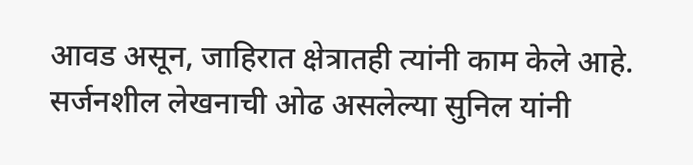आवड असून, जाहिरात क्षेत्रातही त्यांनी काम केले आहे. सर्जनशील लेखनाची ओढ असलेल्या सुनिल यांनी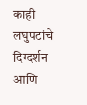काही लघुपटांचे दिग्दर्शन आणि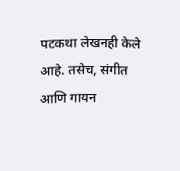पटकथा लेखनही केले आहे. तसेच, संगीत आणि गायन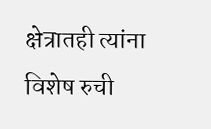क्षेत्रातही त्यांना विशेष रुची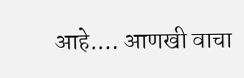आहे.… आणखी वाचा